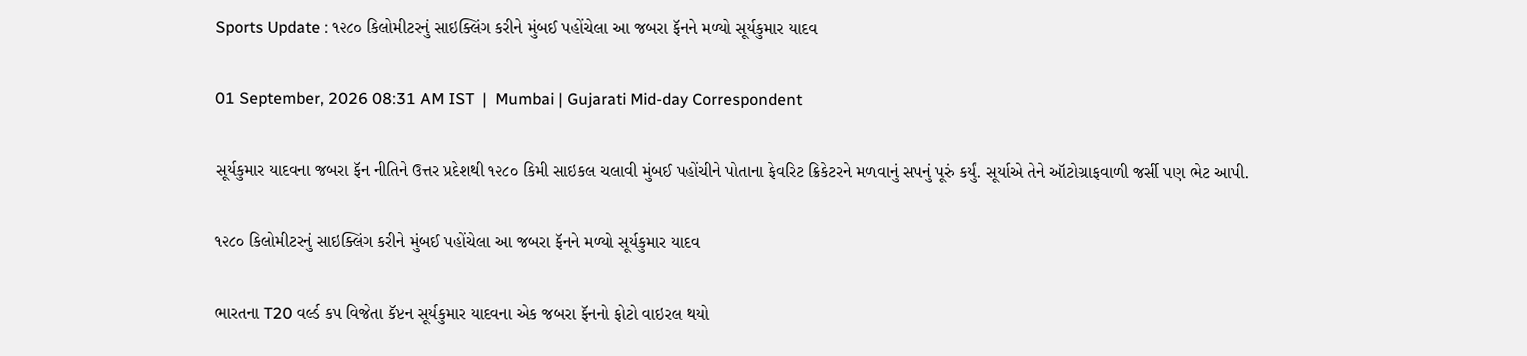Sports Update : ૧૨૮૦ કિલોમીટરનું સાઇક્લિંગ કરીને મુંબઈ પહોંચેલા આ જબરા ફૅનને મળ્યો સૂર્યકુમાર યાદવ

01 September, 2026 08:31 AM IST  |  Mumbai | Gujarati Mid-day Correspondent

સૂર્યકુમાર યાદવના જબરા ફૅન નીતિને ઉત્તર પ્રદેશથી ૧૨૮૦ કિમી સાઇકલ ચલાવી મુંબઈ પહોંચીને પોતાના ફેવરિટ ક્રિકેટરને મળવાનું સપનું પૂરું કર્યું. સૂર્યાએ તેને ઑટોગ્રાફવાળી જર્સી પણ ભેટ આપી.

૧૨૮૦ કિલોમીટરનું સાઇક્લિંગ કરીને મુંબઈ પહોંચેલા આ જબરા ફૅનને મળ્યો સૂર્યકુમાર યાદવ

ભારતના T20 વર્લ્ડ કપ વિજેતા કૅપ્ટન સૂર્યકુમાર યાદવના એક જબરા ફૅનનો ફોટો વાઇરલ થયો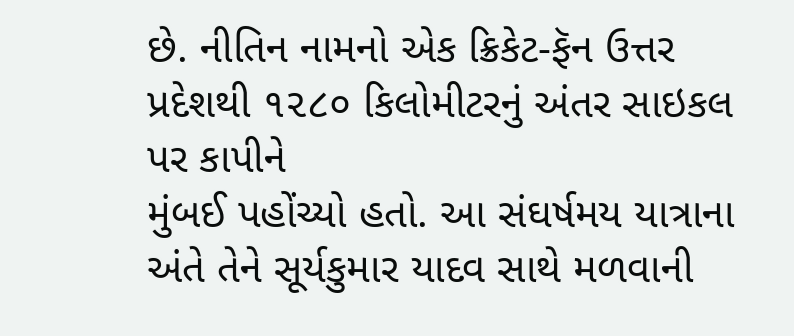છે. નીતિન નામનો એક ક્રિકેટ-ફૅન ઉત્તર પ્રદેશથી ૧૨૮૦ કિલોમીટરનું અંતર સાઇકલ પર કાપીને
મુંબઈ પહોંચ્યો હતો. આ સંઘર્ષમય યાત્રાના અંતે તેને સૂર્યકુમાર યાદવ સાથે મળવાની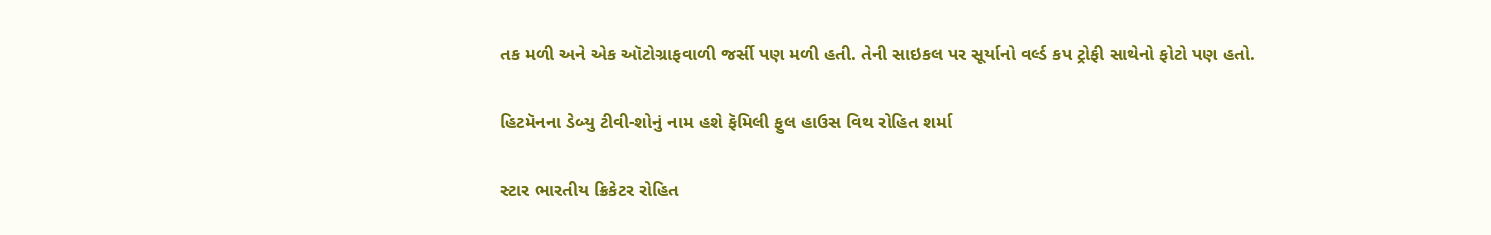તક મળી અને એક ઑટોગ્રાફવાળી જર્સી પણ મળી હતી. તેની સાઇકલ પર સૂર્યાનો વર્લ્ડ કપ ટ્રોફી સાથેનો ફોટો પણ હતો.

હિટમૅનના ડેબ્યુ ટીવી-શોનું નામ હશે ફૅમિલી ફુલ હાઉસ વિથ રોહિત શર્મા

સ્ટાર ભારતીય ક્રિકેટર રોહિત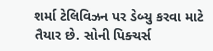શર્મા ટેલિવિઝન પર ડેબ્યુ કરવા માટે તૈયાર છે. સોની પિક્ચર્સ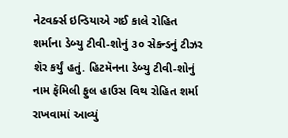નેટવર્ક્સ ઇન્ડિયાએ ગઈ કાલે રોહિત શર્માના ડેબ્યુ ટીવી-શોનું ૩૦ સેકન્ડનું ટીઝર શૅર કર્યું હતું. હિટમૅનના ડેબ્યુ ટીવી-શોનું નામ ફૅમિલી ફુલ હાઉસ વિથ રોહિત શર્મા રાખવામાં આવ્યું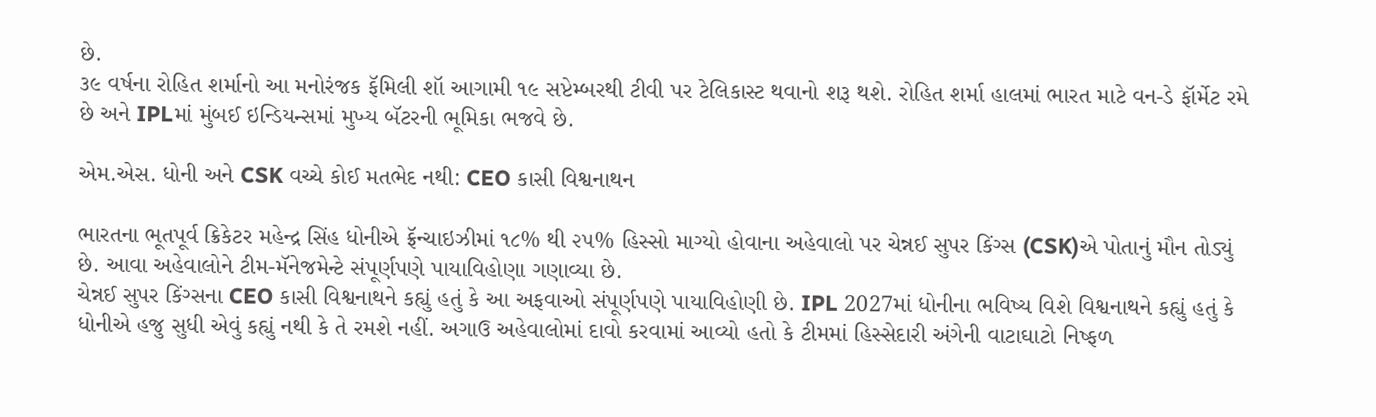છે.
૩૯ વર્ષના રોહિત શર્માનો આ મનોરંજક ફૅમિલી શૉ આગામી ૧૯ સપ્ટેમ્બરથી ટીવી પર ટેલિકાસ્ટ થવાનો શરૂ થશે. રોહિત શર્મા હાલમાં ભારત માટે વન-ડે ફૉર્મેટ રમે છે અને IPLમાં મુંબઈ ઇન્ડિયન્સમાં મુખ્ય બૅટરની ભૂમિકા ભજવે છે.

એમ.એસ. ધોની અને CSK વચ્ચે કોઈ મતભેદ નથી: CEO કાસી વિશ્વનાથન

ભારતના ભૂતપૂર્વ ક્રિકેટર મહેન્દ્ર સિંહ ધોનીએ ફ્રૅન્ચાઇઝીમાં ૧૮% થી ૨૫% હિસ્સો માગ્યો હોવાના અહેવાલો પર ચેન્નઈ સુપર કિંગ્સ (CSK)એ પોતાનું મૌન તોડ્યું છે. આવા અહેવાલોને ટીમ-મૅનેજમેન્ટે સંપૂર્ણપણે પાયાવિહોણા ગણાવ્યા છે.
ચેન્નઈ સુપર કિંગ્સના CEO કાસી વિશ્વનાથને કહ્યું હતું કે આ અફવાઓ સંપૂર્ણપણે પાયાવિહોણી છે. IPL 2027માં ધોનીના ભવિષ્ય વિશે વિશ્વનાથને કહ્યું હતું કે ધોનીએ હજુ સુધી એવું કહ્યું નથી કે તે રમશે નહીં. અગાઉ અહેવાલોમાં દાવો કરવામાં આવ્યો હતો કે ટીમમાં હિસ્સેદારી અંગેની વાટાઘાટો નિષ્ફળ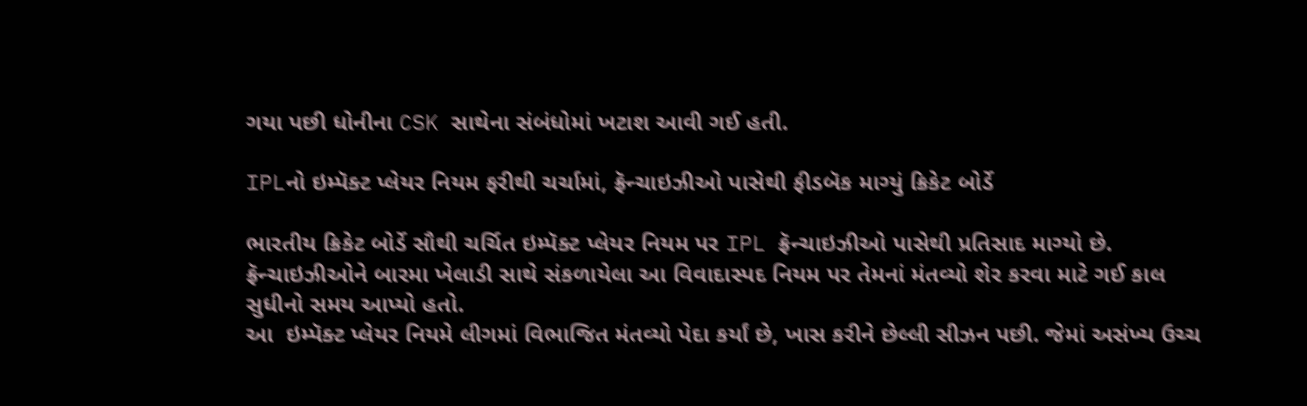ગયા પછી ધોનીના CSK સાથેના સંબંધોમાં ખટાશ આવી ગઈ હતી.

IPLનો ઇમ્પૅક્ટ પ્લેયર નિયમ ફરીથી ચર્ચામાં, ફ્રૅન્ચાઇઝીઓ પાસેથી ફીડબૅક માગ્યું ક્રિકેટ બોર્ડે

ભારતીય ક્રિકેટ બોર્ડે સૌથી ચર્ચિત ઇમ્પૅક્ટ પ્લેયર નિયમ પર IPL ફ્રૅન્ચાઇઝીઓ પાસેથી પ્રતિસાદ માગ્યો છે. ફ્રૅન્ચાઇઝીઓને બારમા ખેલાડી સાથે સંકળાયેલા આ વિવાદાસ્પદ નિયમ પર તેમનાં મંતવ્યો શેર કરવા માટે ગઈ કાલ સુધીનો સમય આપ્યો હતો.
આ  ઇમ્પૅક્ટ પ્લેયર નિયમે લીગમાં વિભાજિત મંતવ્યો પેદા કર્યાં છે, ખાસ કરીને છેલ્લી સીઝન પછી. જેમાં અસંખ્ય ઉચ્ચ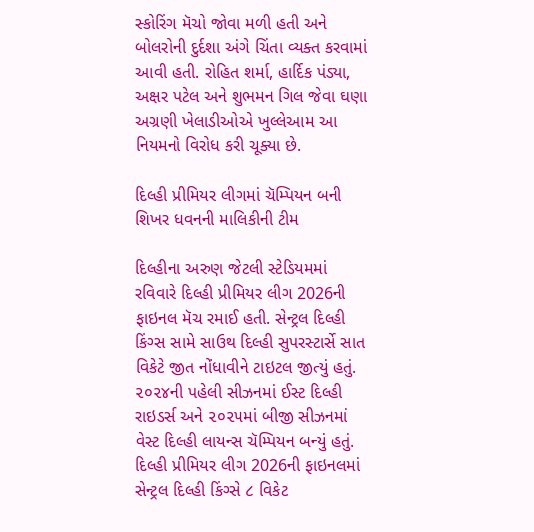સ્કોરિંગ મૅચો જોવા મળી હતી અને બોલરોની દુર્દશા અંગે ચિંતા વ્યક્ત કરવામાં આવી હતી. રોહિત શર્મા, હાર્દિક પંડ્યા, અક્ષર પટેલ અને શુભમન ગિલ જેવા ઘણા અગ્રણી ખેલાડીઓએ ખુલ્લેઆમ આ નિયમનો વિરોધ કરી ચૂક્યા છે.

દિલ્હી પ્રીમિયર લીગમાં ચૅમ્પિયન બની શિખર ધવનની માલિકીની ટીમ

દિલ્હીના અરુણ જેટલી સ્ટેડિયમમાં રવિવારે દિલ્હી પ્રીમિયર લીગ 2026ની ફાઇનલ મૅચ રમાઈ હતી. સેન્ટ્રલ દિલ્હી કિંગ્સ સામે સાઉથ દિલ્હી સુપરસ્ટાર્સે સાત વિકેટે જીત નોંધાવીને ટાઇટલ જીત્યું હતું. ૨૦૨૪ની પહેલી સીઝનમાં ઈસ્ટ દિલ્હી રાઇડર્સ અને ૨૦૨૫માં બીજી સીઝનમાં વેસ્ટ દિલ્હી લાયન્સ ચૅમ્પિયન બન્યું હતું.
દિલ્હી પ્રીમિયર લીગ 2026ની ફાઇનલમાં સેન્ટ્રલ દિલ્હી કિંગ્સે ૮ વિકેટ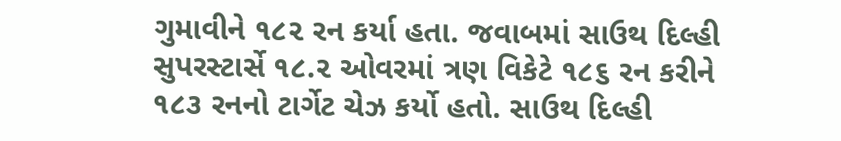ગુમાવીને ૧૮૨ રન કર્યા હતા. જવાબમાં સાઉથ દિલ્હી સુપરસ્ટાર્સે ૧૮.૨ ઓવરમાં ત્રણ વિકેટે ૧૮૬ રન કરીને ૧૮૩ રનનો ટાર્ગેટ ચેઝ કર્યો હતો. સાઉથ દિલ્હી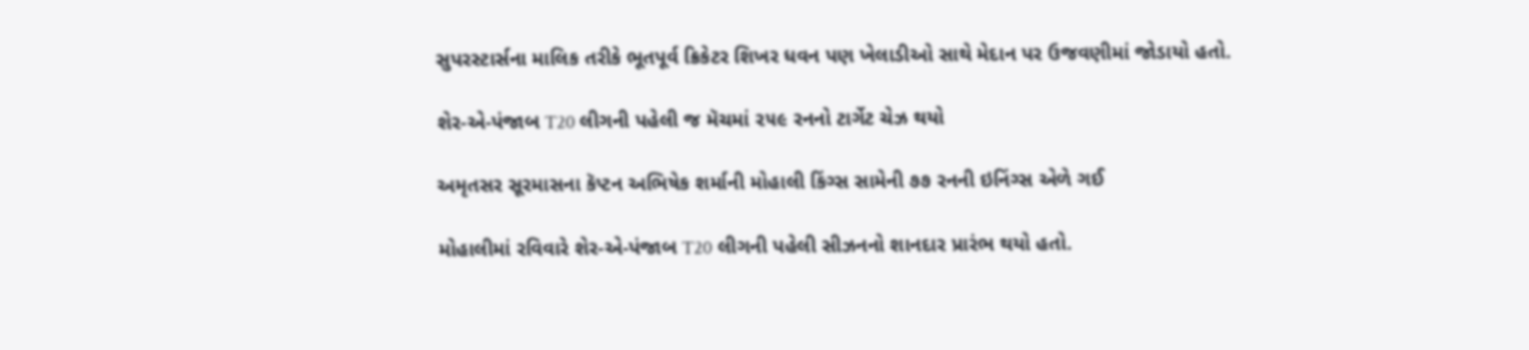સુપરસ્ટાર્સના માલિક તરીકે ભૂતપૂર્વ ક્રિકેટર શિખર ધવન પણ ખેલાડીઓ સાથે મેદાન પર ઉજવણીમાં જોડાયો હતો.

શેર-એ-પંજાબ T20 લીગની પહેલી જ મૅચમાં ૨૫૯ રનનો ટાર્ગેટ ચેઝ થયો

અમૃતસર સૂરમાસના કૅપ્ટન અભિષેક શર્માની મોહાલી કિંગ્સ સામેની ૭૭ રનની ઇનિંગ્સ એળે ગઈ

મોહાલીમાં રવિવારે શેર-એ-પંજાબ T20 લીગની પહેલી સીઝનનો શાનદાર પ્રારંભ થયો હતો.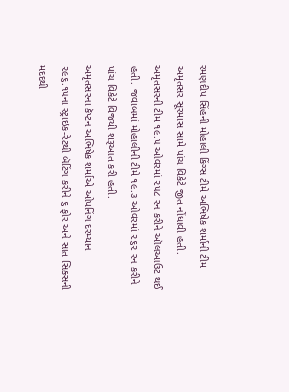રમણદીપ સિંહની મોહાલી કિંગ્સ ટીમે અભિષેક શર્માની ટીમ અમૃતસર સૂરમાસ સામે પાંચ વિકેટે જીત નોંધાવી હતી. અમૃતસરની ટીમ ૧૯.૫ ઓવરમાં ૨૫૮ રન કરીને ઑલઆઉટ થઈ હતી. જવાબમાં મોહાલીની ટીમે ૧૯.૩ ઓવરમાં ૨૬૨ રન કરીને પાંચ વિકેટે વિજયી શરૂઆત કરી હતી.
અમૃતસરના કૅપ્ટન અભિષેક શર્માએ ઓપનિંગ દરમ્યાન ૨૯૬.૧૫ના સ્ટ્રાઇક-રેટથી બૅટિંગ કરીને ૬ ફોર અને સાત સિક્સની મદદથી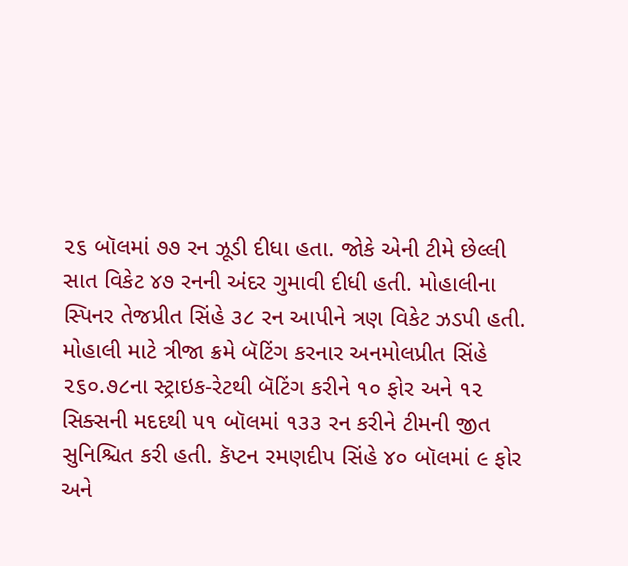૨૬ બૉલમાં ૭૭ રન ઝૂડી દીધા હતા. જોકે એની ટીમે છેલ્લી સાત વિકેટ ૪૭ રનની અંદર ગુમાવી દીધી હતી. મોહાલીના સ્પિનર તેજપ્રીત સિંહે ૩૮ રન આપીને ત્રણ વિકેટ ઝડપી હતી.
મોહાલી માટે ત્રીજા ક્રમે બૅટિંગ કરનાર અનમોલપ્રીત સિંહે ૨૬૦.૭૮ના સ્ટ્રાઇક-રેટથી બૅટિંગ કરીને ૧૦ ફોર અને ૧૨ સિક્સની મદદથી ૫૧ બૉલમાં ૧૩૩ રન કરીને ટીમની જીત સુનિશ્ચિત કરી હતી. કૅપ્ટન રમણદીપ સિંહે ૪૦ બૉલમાં ૯ ફોર અને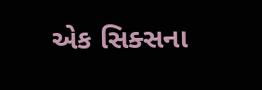એક સિક્સના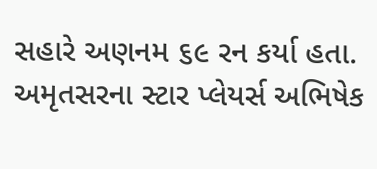સહારે અણનમ ૬૯ રન કર્યા હતા. અમૃતસરના સ્ટાર પ્લેયર્સ અભિષેક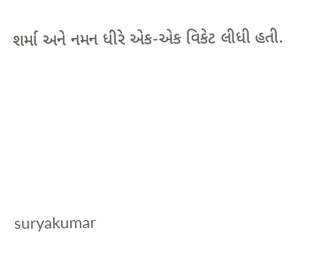શર્મા અને નમન ધીરે એક-એક વિકેટ લીધી હતી.





suryakumar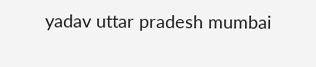yadav uttar pradesh mumbai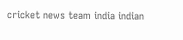cricket news team india indian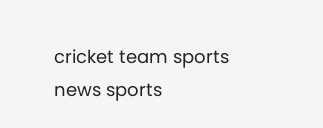cricket team sports news sports